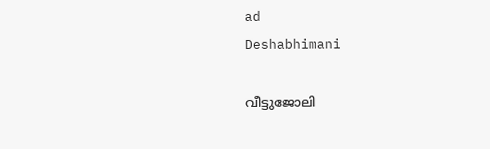ad
Deshabhimani

വീട്ടുജോലി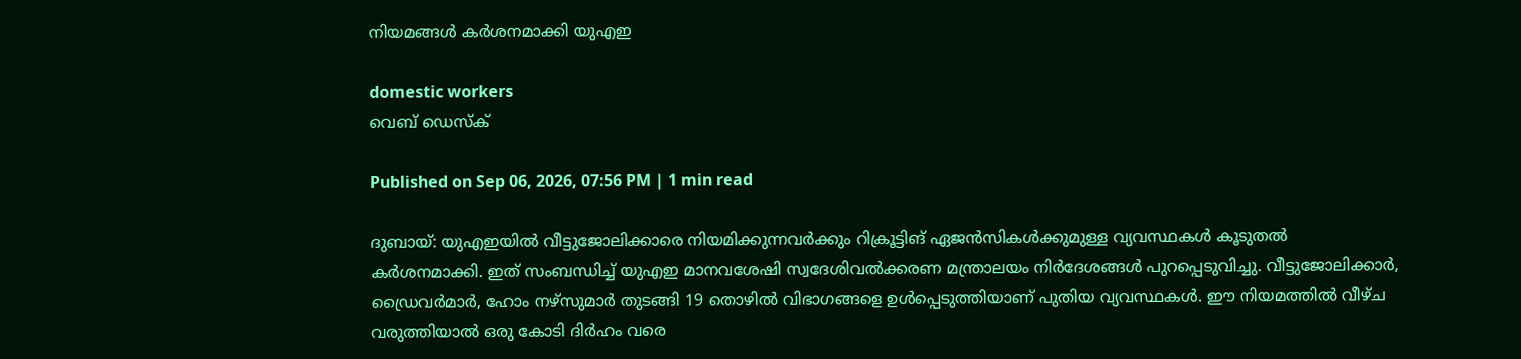നിയമങ്ങൾ കർശനമാക്കി യുഎഇ

domestic workers
വെബ് ഡെസ്ക്

Published on Sep 06, 2026, 07:56 PM | 1 min read

ദുബായ്: യുഎഇയിൽ വീട്ടുജോലിക്കാരെ നിയമിക്കുന്നവർക്കും റിക്രൂട്ടിങ് ഏജൻസികൾക്കുമുള്ള വ്യവസ്ഥകൾ കൂടുതൽ കർശനമാക്കി. ഇത് സംബന്ധിച്ച് യുഎഇ മാനവശേഷി സ്വദേശിവൽക്കരണ മന്ത്രാലയം നിർദേശങ്ങൾ പുറപ്പെടുവിച്ചു. വീട്ടുജോലിക്കാർ, ഡ്രൈവർമാർ, ഹോം നഴ്സുമാർ തുടങ്ങി 19 തൊഴിൽ വിഭാഗങ്ങളെ ഉൾപ്പെടുത്തിയാണ് പുതിയ വ്യവസ്ഥകൾ. ഈ നിയമത്തിൽ വീഴ്ച വരുത്തിയാൽ ഒരു കോടി ദിർഹം വരെ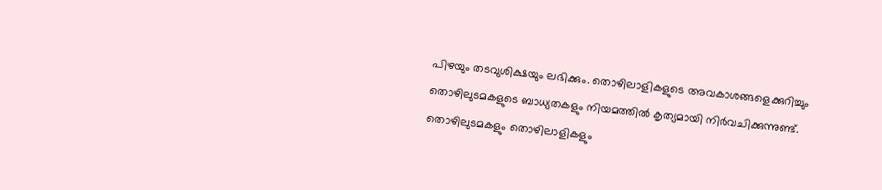പിഴയും തടവുശിക്ഷയും ലഭിക്കും. തൊഴിലാളികളുടെ അവകാശങ്ങളെക്കുറിച്ചും തൊഴിലുടമകളുടെ ബാധ്യതകളും നിയമത്തിൽ കൃത്യമായി നിർവചിക്കുന്നുണ്ട്. തൊഴിലുടമകളും തൊഴിലാളികളും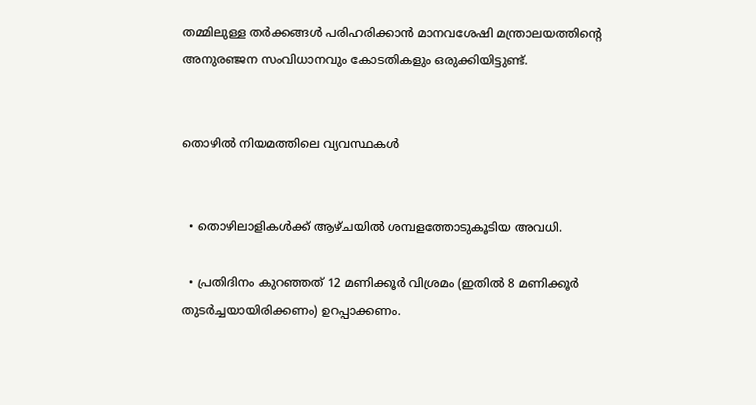തമ്മിലുള്ള തർക്കങ്ങൾ പരിഹരിക്കാൻ മാനവശേഷി മന്ത്രാലയത്തിന്റെ അനുരഞ്ജന സംവിധാനവും കോടതികളും ഒരുക്കിയിട്ടുണ്ട്.


തൊഴിൽ നിയമത്തിലെ വ്യവസ്ഥകൾ


  • തൊഴിലാളികൾക്ക് ആഴ്ചയിൽ ശമ്പളത്തോടുകൂടിയ അവധി.

  • പ്രതിദിനം കുറഞ്ഞത് 12 മണിക്കൂർ വിശ്രമം (ഇതിൽ 8 മണിക്കൂർ തുടർച്ചയായിരിക്കണം) ഉറപ്പാക്കണം.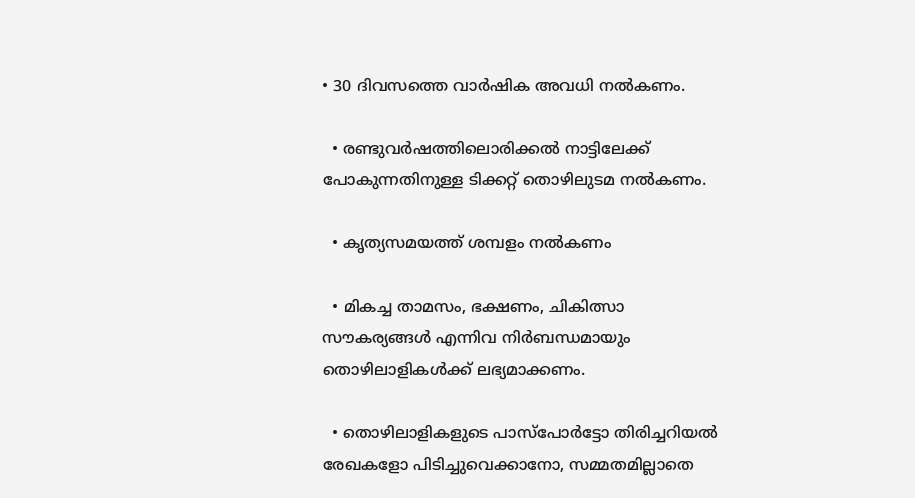• 30 ദിവസത്തെ വാർഷിക അവധി നൽകണം.

  • രണ്ടുവർഷത്തിലൊരിക്കൽ നാട്ടിലേക്ക് പോകുന്നതിനുള്ള ടിക്കറ്റ് തൊഴിലുടമ നൽകണം.

  • കൃത്യസമയത്ത് ശമ്പളം നൽകണം

  • മികച്ച താമസം, ഭക്ഷണം, ചികിത്സാ സൗകര്യങ്ങൾ എന്നിവ നിർബന്ധമായും തൊഴിലാളികൾക്ക് ലഭ്യമാക്കണം.

  • തൊഴിലാളികളുടെ പാസ്‌പോർട്ടോ തിരിച്ചറിയൽ രേഖകളോ പിടിച്ചുവെക്കാനോ, സമ്മതമില്ലാതെ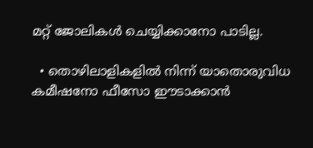മറ്റ് ജോലികൾ ചെയ്യിക്കാനോ പാടില്ല.

  • തൊഴിലാളികളിൽ നിന്ന് യാതൊരുവിധ കമീഷനോ ഫീസോ ഈടാക്കാൻ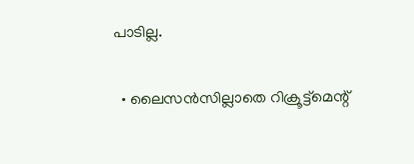പാടില്ല.

  • ലൈസൻസില്ലാതെ റിക്രൂട്ട്മെന്റ്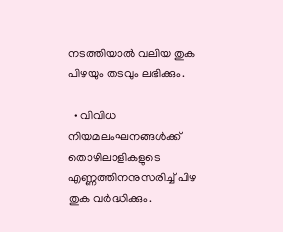നടത്തിയാൽ വലിയ തുക പിഴയും തടവും ലഭിക്കും.

  • വിവിധ നിയമലംഘനങ്ങൾക്ക് തൊഴിലാളികളുടെ എണ്ണത്തിനനുസരിച്ച് പിഴ തുക വർദ്ധിക്കും.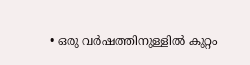• ഒരു വർഷത്തിനുള്ളിൽ കുറ്റം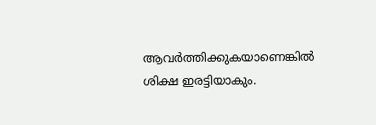ആവർത്തിക്കുകയാണെങ്കിൽ ശിക്ഷ ഇരട്ടിയാകും.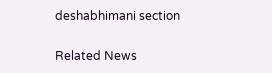deshabhimani section

Related News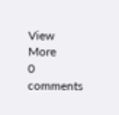View More
0 comments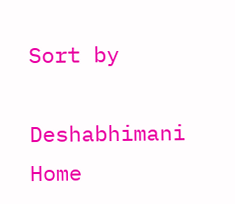Sort by

Deshabhimani
Home